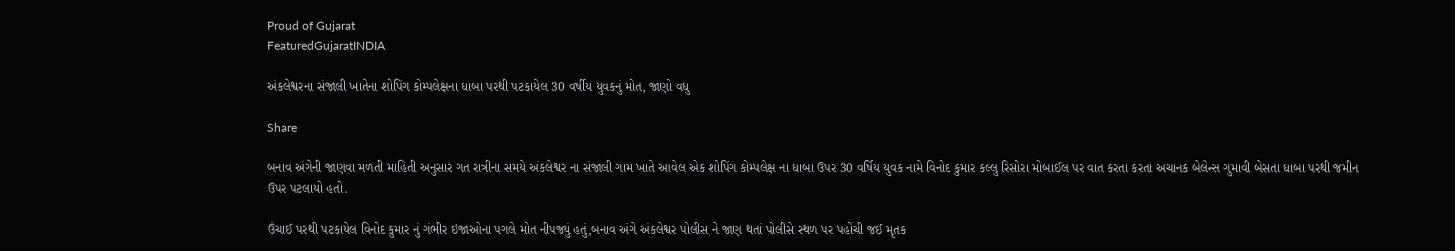Proud of Gujarat
FeaturedGujaratINDIA

અંકલેશ્વરના સંજાલી ખાતેના શોપિંગ કોમ્પલેક્ષના ધાબા પરથી પટકાયેલ 30 વર્ષીય યુવકનું મોત, જાણો વધુ

Share

બનાવ અંગેની જાણવા મળતી માહિતી અનુસાર ગત રાત્રીના સમયે અંકલેશ્વર ના સંજાલી ગામ ખાતે આવેલ એક શોપિંગ કોમ્પલેક્ષ ના ધાબા ઉપર 30 વર્ષિય યુવક નામે વિનોદ કુમાર કલ્લુ રિસોરા મોબાઈલ પર વાત કરતા કરતા અચાનક બેલેન્સ ગુમાવી બેસતા ધાબા પરથી જમીન ઉપર પટલાયો હતો.

ઉંચાઈ પરથી પટકાયેલ વિનોદ કુમાર નું ગંભીર ઇજાઓના પગલે મોત નીપજ્યું હતું,બનાવ અંગે અંકલેશ્વર પોલીસ ને જાણ થતાં પોલીસે સ્થળ પર પહોંચી જઈ મૃતક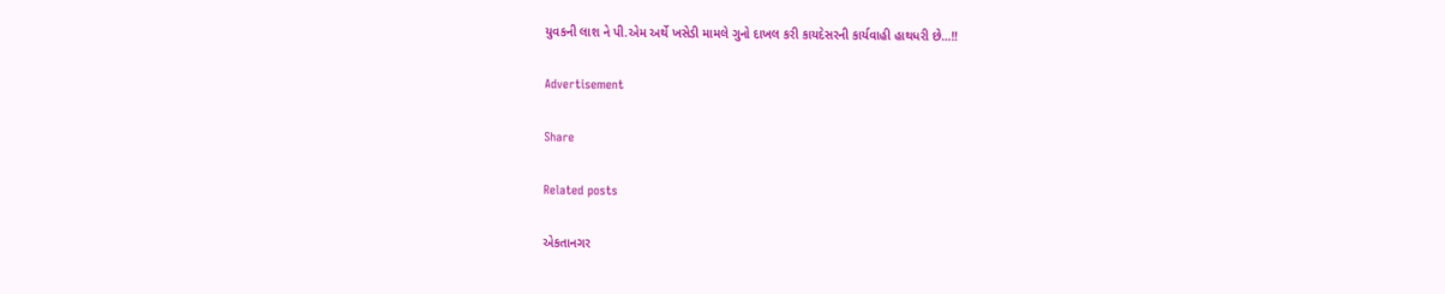યુવકની લાશ ને પી.એમ અર્થે ખસેડી મામલે ગુનો દાખલ કરી કાયદેસરની કાર્યવાહી હાથધરી છે…!!

Advertisement

Share

Related posts

એકતાનગર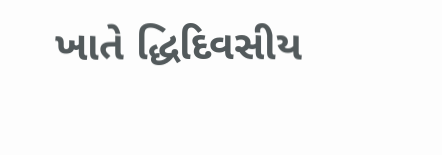ખાતે દ્ધિદિવસીય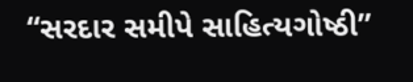“સરદાર સમીપે સાહિત્યગોષ્ઠી”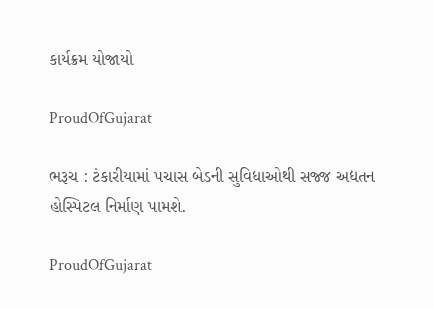કાર્યક્રમ યોજાયો

ProudOfGujarat

ભરૂચ : ટંકારીયામાં પચાસ બેડની સુવિધાઓથી સજ્જ અદ્યતન હોસ્પિટલ નિર્માણ પામશે.

ProudOfGujarat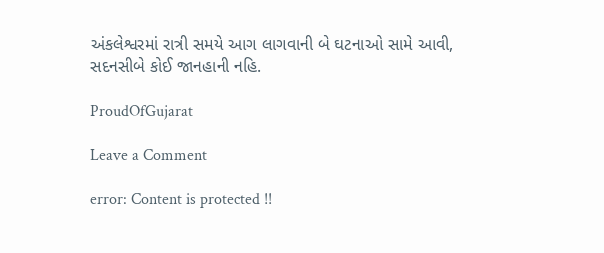અંકલેશ્વરમાં રાત્રી સમયે આગ લાગવાની બે ઘટનાઓ સામે આવી, સદનસીબે કોઈ જાનહાની નહિ.

ProudOfGujarat

Leave a Comment

error: Content is protected !!